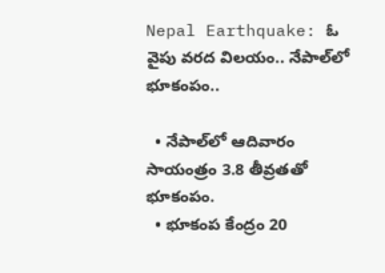Nepal Earthquake: ఓ వైపు వరద విలయం.. నేపాల్‌లో భూకంపం..

  • నేపాల్‌లో ఆదివారం సాయంత్రం 3.8 తీవ్రతతో భూకంపం.
  • భూకంప కేంద్రం 20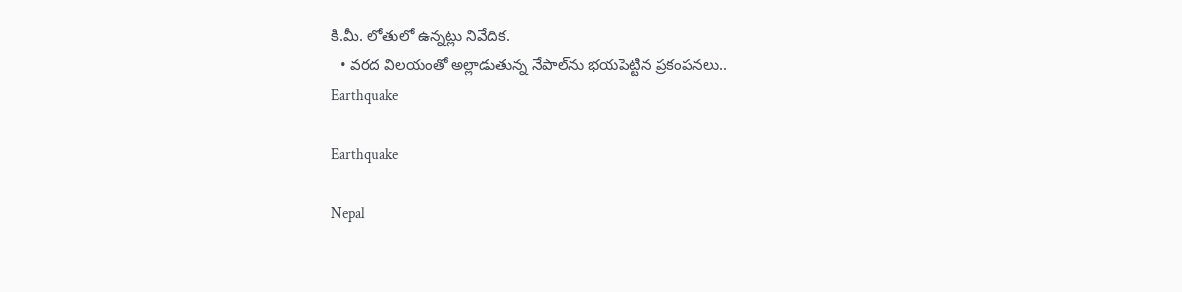కి.మీ. లోతులో ఉన్నట్లు నివేదిక.
  • వరద విలయంతో అల్లాడుతున్న నేపాల్‌ను భయపెట్టిన ప్రకంపనలు..
Earthquake

Earthquake

Nepal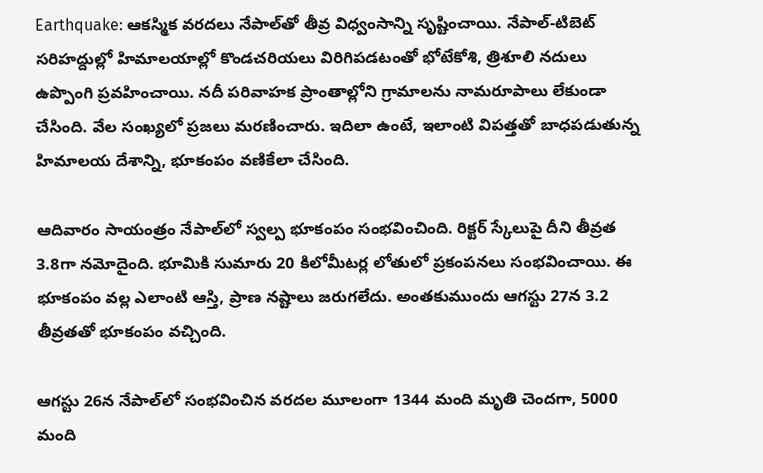Earthquake: ఆకస్మిక వరదలు నేపాల్‌తో తీవ్ర విధ్వంసాన్ని సృష్టించాయి. నేపాల్-టిబెట్ సరిహద్దుల్లో హిమాలయాల్లో కొండచరియలు విరిగిపడటంతో భోటేకోశి, త్రిశూలి నదులు ఉప్పొంగి ప్రవహించాయి. నదీ పరివాహక ప్రాంతాల్లోని గ్రామాలను నామరూపాలు లేకుండా చేసింది. వేల సంఖ్యలో ప్రజలు మరణించారు. ఇదిలా ఉంటే, ఇలాంటి విపత్తతో బాధపడుతున్న హిమాలయ దేశాన్ని, భూకంపం వణికేలా చేసింది.

ఆదివారం సాయంత్రం నేపాల్‌లో స్వల్ప భూకంపం సంభవించింది. రిక్టర్ స్కేలుపై దీని తీవ్రత 3.8గా నమోదైంది. భూమికి సుమారు 20 కిలోమీటర్ల లోతులో ప్రకంపనలు సంభవించాయి. ఈ భూకంపం వల్ల ఎలాంటి ఆస్తి, ప్రాణ నష్టాలు జరుగలేదు. అంతకుముందు ఆగస్టు 27న 3.2 తీవ్రతతో భూకంపం వచ్చింది.

ఆగస్టు 26న నేపాల్‌లో సంభవించిన వరదల మూలంగా 1344 మంది మృతి చెందగా, 5000 మంది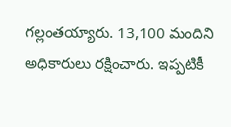గల్లంతయ్యారు. 13,100 మందిని అధికారులు రక్షించారు. ఇప్పటికీ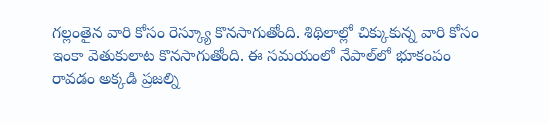గల్లంతైన వారి కోసం రెస్క్యూ కొనసాగుతోంది. శిథిలాల్లో చిక్కుకున్న వారి కోసం ఇంకా వెతుకులాట కొనసాగుతోంది. ఈ సమయంలో నేపాల్‌లో భూకంపం రావడం అక్కడి ప్రజల్ని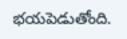భయపెడుతోంది.